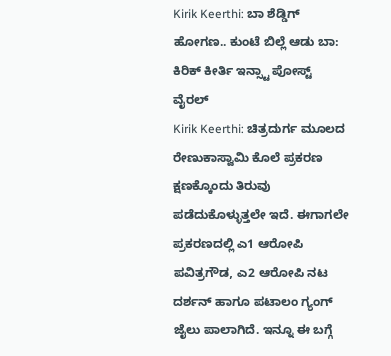Kirik Keerthi: ಬಾ ಶೆಡ್ಡಿಗ್ ಹೋಗಣ.. ಕುಂಟೆ ಬಿಲ್ಲೆ ಆಡು ಬಾ: ಕಿರಿಕ್ ಕೀರ್ತಿ ಇನ್ಸ್ಟಾ ಪೋಸ್ಟ್ ವೈರಲ್
Kirik Keerthi: ಚಿತ್ರದುರ್ಗ ಮೂಲದ ರೇಣುಕಾಸ್ವಾಮಿ ಕೊಲೆ ಪ್ರಕರಣ ಕ್ಷಣಕ್ಕೊಂದು ತಿರುವು ಪಡೆದುಕೊಳ್ಳುತ್ತಲೇ ಇದೆ. ಈಗಾಗಲೇ ಪ್ರಕರಣದಲ್ಲಿ ಎ1 ಆರೋಪಿ ಪವಿತ್ರಗೌಡ, ಎ2 ಆರೋಪಿ ನಟ ದರ್ಶನ್ ಹಾಗೂ ಪಟಾಲಂ ಗ್ಯಂಗ್ ಜೈಲು ಪಾಲಾಗಿದೆ. ಇನ್ನೂ ಈ ಬಗ್ಗೆ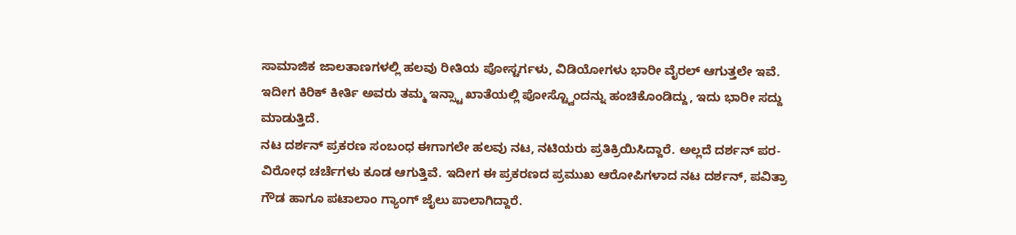ಸಾಮಾಜಿಕ ಜಾಲತಾಣಗಳಲ್ಲಿ ಹಲವು ರೀತಿಯ ಪೋಸ್ಟರ್ಗಳು, ವಿಡಿಯೋಗಳು ಭಾರೀ ವೈರಲ್ ಆಗುತ್ತಲೇ ಇವೆ. ಇದೀಗ ಕಿರಿಕ್ ಕೀರ್ತಿ ಅವರು ತಮ್ಮ ಇನ್ಸ್ಟಾ ಖಾತೆಯಲ್ಲಿ ಪೋಸ್ಟ್ವೊಂದನ್ನು ಹಂಚಿಕೊಂಡಿದ್ದು, ಇದು ಭಾರೀ ಸದ್ದು ಮಾಡುತ್ತಿದೆ.
ನಟ ದರ್ಶನ್ ಪ್ರಕರಣ ಸಂಬಂಧ ಈಗಾಗಲೇ ಹಲವು ನಟ, ನಟಿಯರು ಪ್ರತಿಕ್ರಿಯಿಸಿದ್ದಾರೆ. ಅಲ್ಲದೆ ದರ್ಶನ್ ಪರ-ವಿರೋಧ ಚರ್ಚೆಗಳು ಕೂಡ ಆಗುತ್ತಿವೆ. ಇದೀಗ ಈ ಪ್ರಕರಣದ ಪ್ರಮುಖ ಆರೋಪಿಗಳಾದ ನಟ ದರ್ಶನ್, ಪವಿತ್ರಾ ಗೌಡ ಹಾಗೂ ಪಟಾಲಾಂ ಗ್ಯಾಂಗ್ ಜೈಲು ಪಾಲಾಗಿದ್ದಾರೆ.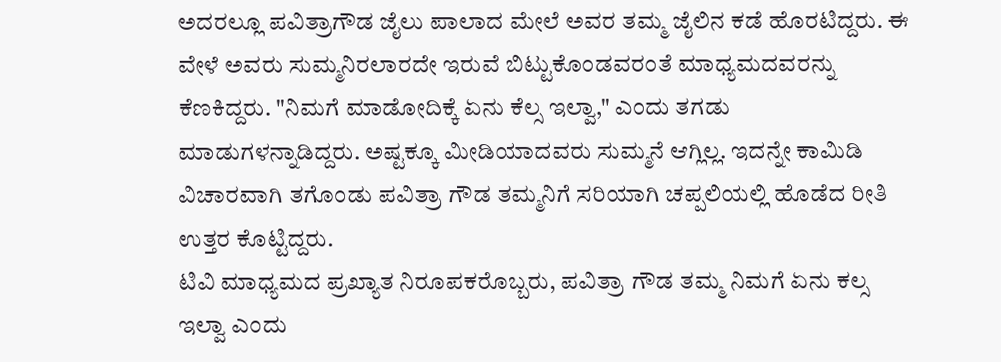ಅದರಲ್ಲೂ ಪವಿತ್ರಾಗೌಡ ಜೈಲು ಪಾಲಾದ ಮೇಲೆ ಅವರ ತಮ್ಮ ಜೈಲಿನ ಕಡೆ ಹೊರಟಿದ್ದರು. ಈ ವೇಳೆ ಅವರು ಸುಮ್ಮನಿರಲಾರದೇ ಇರುವೆ ಬಿಟ್ಟುಕೊಂಡವರಂತೆ ಮಾಧ್ಯಮದವರನ್ನು ಕೆಣಕಿದ್ದರು. "ನಿಮಗೆ ಮಾಡೋದಿಕ್ಕೆ ಏನು ಕೆಲ್ಸ ಇಲ್ವಾ," ಎಂದು ತಗಡು ಮಾಡುಗಳನ್ನಾಡಿದ್ದರು. ಅಷ್ಟಕ್ಕೂ ಮೀಡಿಯಾದವರು ಸುಮ್ಮನೆ ಆಗ್ಲಿಲ್ಲ. ಇದನ್ನೇ ಕಾಮಿಡಿ ವಿಚಾರವಾಗಿ ತಗೊಂಡು ಪವಿತ್ರಾ ಗೌಡ ತಮ್ಮನಿಗೆ ಸರಿಯಾಗಿ ಚಪ್ಪಲಿಯಲ್ಲಿ ಹೊಡೆದ ರೀತಿ ಉತ್ತರ ಕೊಟ್ಟಿದ್ದರು.
ಟಿವಿ ಮಾಧ್ಯಮದ ಪ್ರಖ್ಯಾತ ನಿರೂಪಕರೊಬ್ಬರು, ಪವಿತ್ರಾ ಗೌಡ ತಮ್ಮ ನಿಮಗೆ ಏನು ಕಲ್ಸ ಇಲ್ವಾ ಎಂದು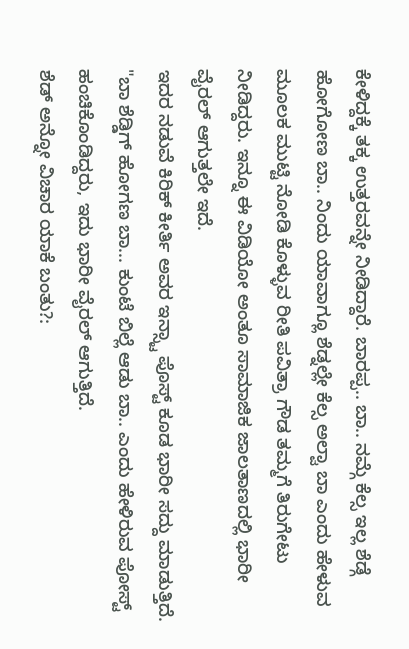ಕೇಳಿದ್ದಕ್ಕೆ ತಕ್ಕ ಉತ್ತರವನ್ನೇ ನೀಡಿದ್ದಾರೆ. ಬಾರಪ್ಪ.. ಬಾ.. ನಮ್ಗೆ ಕೆಲ್ಸ ಇಲ್ಲ ಶೆಡ್ಗೆ ಹೋಗೋಣ ಬಾ.. ನಿಂದು ಯಾವಾಗ್ಲೂ ಶೆಡ್ನಲ್ಲೇ ಕೆಲ್ಸ ಅಲ್ವಾ ಬಾ ಎಂದು ಹೇಳುವ ಮೂಲಕ ಮುಟ್ಟಿ ನೋಡಿ ಕೊಳ್ಳುವ ರೀತಿ ಪವಿತ್ರಾ ಗೌಡ ತಮ್ಮಗೆ ತಿರುಗೇಟು ನೀಡಿದ್ದರು. ಇನ್ನೂ ಈ ವಿಡಿಯೋ ಅಂತೂ ಸಾಮಾಜಿಕ ಜಾಲತಾಣದಲ್ಲಿ ಭಾರೀ ವೈರಲ್ ಆಗುತ್ತಲೇ ಇದೆ.
ಇದರ ನಡುವೆ ಕಿರಿಕ್ ಕೀರ್ತಿ ಅವರ ಇನ್ಸ್ಟಾ ಪೊಸ್ಟ್ ಕೂಡ ಭಾರೀ ಸದ್ದು ಮಾಡುತ್ತಿದೆ. "ಬಾ ಶೆಡ್ಡಿಗ್ ಹೋಗಣ ಬಾ... ಕುಂಟೆ ಬಿಲ್ಲೆ ಆಡು ಬಾ.. ಎಂದು ಹೇಳಿರುವ ಪೋಸ್ಟ್ ಹಂಚಿಕೊಂಡಿದ್ದರು, ಇದು ಭಾರೀ ವೈರಲ್ ಆಗುತ್ತಿದೆ.
ಶೆಡ್ ಅನ್ನೋ ವಿಚಾರ ಯಾಕೆ ಬಂತು?: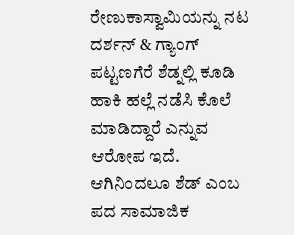ರೇಣುಕಾಸ್ವಾಮಿಯನ್ನು ನಟ ದರ್ಶನ್ & ಗ್ಯಾಂಗ್ ಪಟ್ಟಣಗೆರೆ ಶೆಡ್ನಲ್ಲಿ ಕೂಡಿ ಹಾಕಿ ಹಲ್ಲೆ ನಡೆಸಿ ಕೊಲೆ ಮಾಡಿದ್ದಾರೆ ಎನ್ನುವ ಆರೋಪ ಇದೆ. ಆಗಿನಿಂದಲೂ ಶೆಡ್ ಎಂಬ ಪದ ಸಾಮಾಜಿಕ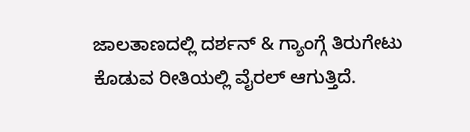ಜಾಲತಾಣದಲ್ಲಿ ದರ್ಶನ್ & ಗ್ಯಾಂಗ್ಗೆ ತಿರುಗೇಟು ಕೊಡುವ ರೀತಿಯಲ್ಲಿ ವೈರಲ್ ಆಗುತ್ತಿದೆ.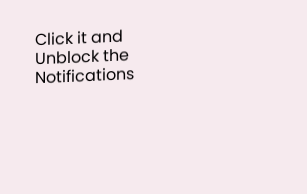Click it and Unblock the Notifications